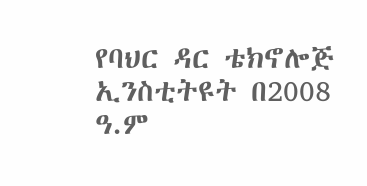የባህር ዳር ቴክኖሎጅ ኢንስቲትዩት በ2008 ዓ.ም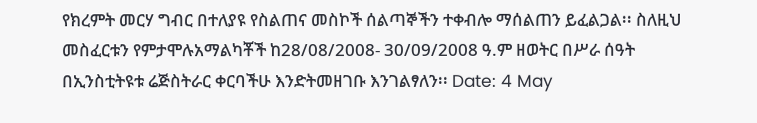የክረምት መርሃ ግብር በተለያዩ የስልጠና መስኮች ሰልጣኞችን ተቀብሎ ማሰልጠን ይፈልጋል፡፡ ስለዚህ መስፈርቱን የምታሞሉአማልካቾች ከ28/08/2008- 30/09/2008 ዓ.ም ዘወትር በሥራ ሰዓት በኢንስቲትዩቱ ሬጅስትራር ቀርባችሁ እንድትመዘገቡ እንገልፃለን፡፡ Date: 4 May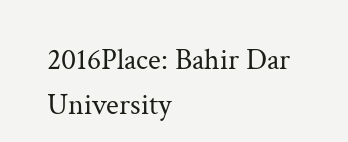2016Place: Bahir Dar University